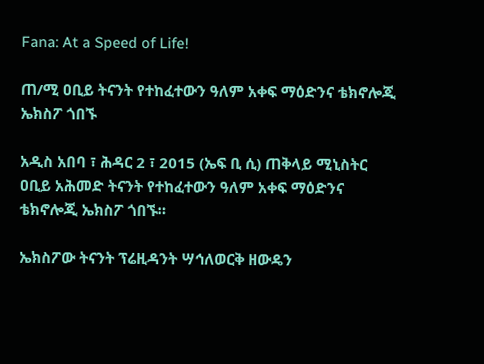Fana: At a Speed of Life!

ጠ/ሚ ዐቢይ ትናንት የተከፈተውን ዓለም አቀፍ ማዕድንና ቴክኖሎጂ ኤክስፖ ጎበኙ

አዲስ አበባ ፣ ሕዳር 2 ፣ 2015 (ኤፍ ቢ ሲ) ጠቅላይ ሚኒስትር ዐቢይ አሕመድ ትናንት የተከፈተውን ዓለም አቀፍ ማዕድንና ቴክኖሎጂ ኤክስፖ ጎበኙ።

ኤክስፖው ትናንት ፕሬዚዳንት ሣኅለወርቅ ዘውዴን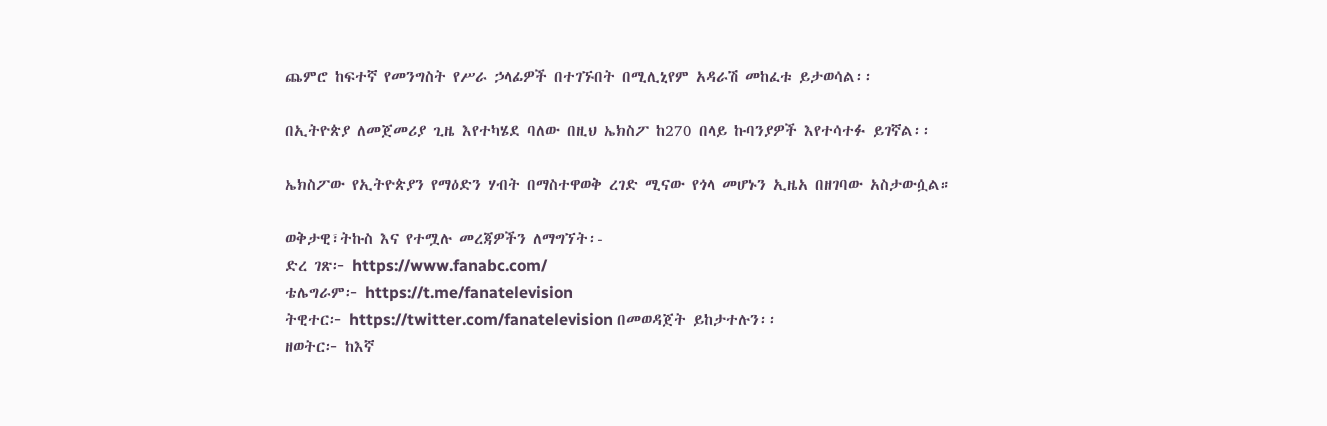ጨምሮ ከፍተኛ የመንግስት የሥራ ኃላፊዎች በተገኙበት በሚሊኒየም አዳራሽ መከፈቱ ይታወሳል፡፡

በኢትዮጵያ ለመጀመሪያ ጊዜ እየተካሄደ ባለው በዚህ ኤክስፖ ከ270 በላይ ኩባንያዎች እየተሳተፉ ይገኛል፡፡

ኤክስፖው የኢትዮጵያን የማዕድን ሃብት በማስተዋወቅ ረገድ ሚናው የጎላ መሆኑን ኢዜአ በዘገባው አስታውሷል።

ወቅታዊ፣ትኩስ እና የተሟሉ መረጃዎችን ለማግኘት፡-
ድረ ገጽ፦ https://www.fanabc.com/
ቴሌግራም፦ https://t.me/fanatelevision
ትዊተር፦ https://twitter.com/fanatelevision በመወዳጀት ይከታተሉን፡፡
ዘወትር፦ ከእኛ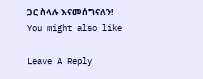ጋር ስላሉ እናመሰግናለን!
You might also like

Leave A Reply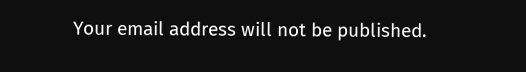Your email address will not be published.